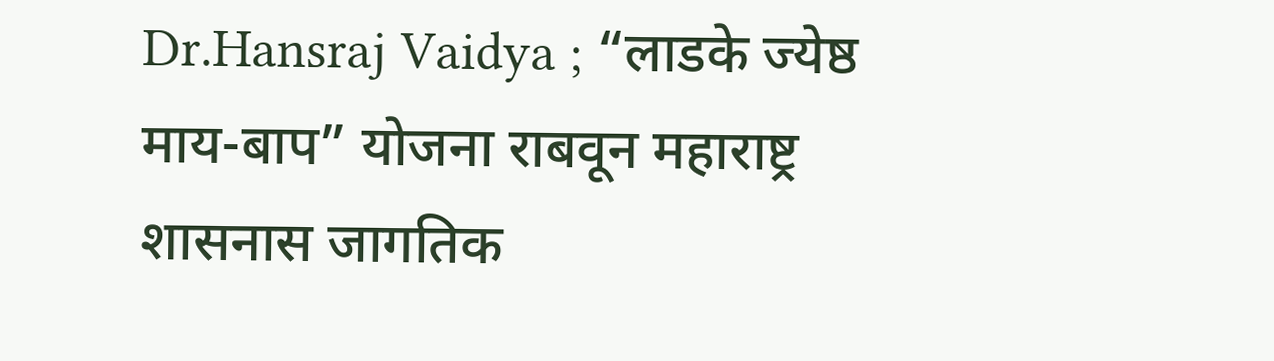Dr.Hansraj Vaidya ; “लाडके ज्येष्ठ माय-बाप” योजना राबवून महाराष्ट्र शासनास जागतिक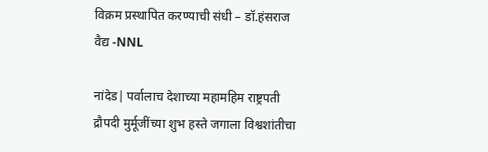विक्रम प्रस्थापित करण्याची संधी – डॉ.हंसराज वैद्य -NNL

नांदेड| पर्वालाच देशाच्या महामहिम राष्ट्रपती द्रौपदी मुर्मूजींच्या शुभ हस्ते जगाला विश्वशांतीचा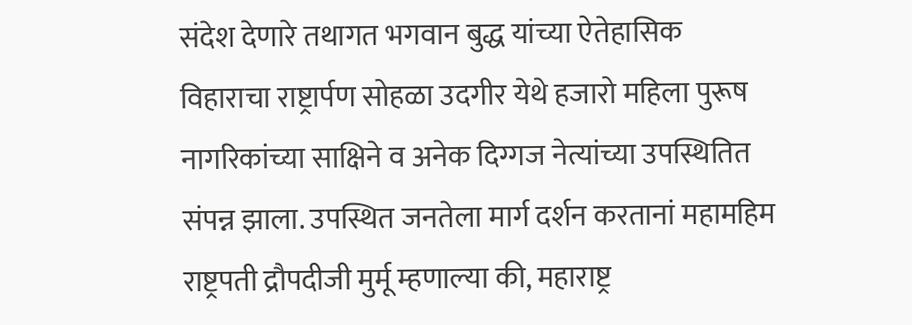संदेश देणारे तथागत भगवान बुद्ध यांच्या ऐतेहासिक विहाराचा राष्ट्रार्पण सोहळा उदगीर येथे हजारो महिला पुरूष नागरिकांच्या साक्षिने व अनेक दिग्गज नेत्यांच्या उपस्थितित संपन्न झाला. उपस्थित जनतेला मार्ग दर्शन करतानां महामहिम राष्ट्रपती द्रौपदीजी मुर्मू म्हणाल्या की, महाराष्ट्र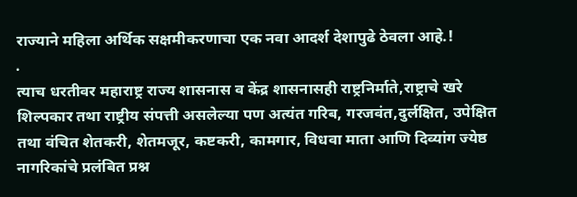राज्याने महिला अर्थिक सक्षमीकरणाचा एक नवा आदर्श देशापुढे ठेवला आहे.!
.
त्याच धरतीवर महाराष्ट्र राज्य शासनास व केंद्र शासनासही राष्ट्रनिर्माते,राष्ट्राचे खरे शिल्पकार तथा राष्ट्रीय संपत्ती असलेल्या पण अत्यंत गरिब, गरजवंत,दुर्लक्षित, उपेक्षित तथा वंचित शेतकरी, शेतमजूर, कष्टकरी, कामगार, विधवा माता आणि दिव्यांग ज्येष्ठ नागरिकांचे प्रलंबित प्रश्न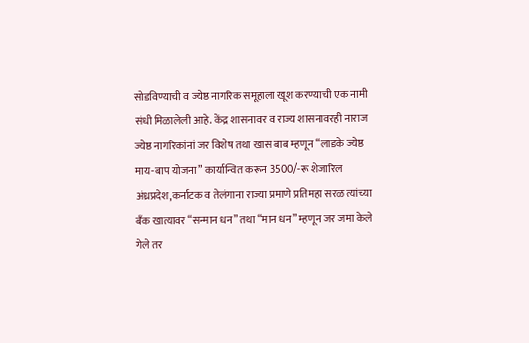सोडविण्याची व ज्येष्ठ नागरिक समूहाला खूश करण्याची एक नामी संधी मिळालेली आहे. केंद्र शासनावर व राज्य शासनावरही नाराज ज्येष्ठ नागरिकांनां जर विशेष तथा खास बाब म्हणून “लाडके ज्येष्ठ माय-बाप योजना” कार्यान्वित करून 3500/-रू शेजारिल अंध्रप्रदेश,कर्नाटक व तेलंगाना राज्या प्रमाणे प्रतिमहा सरळ त्यांच्या बँक खात्यावर “सन्मान धन” तथा “मान धन” म्हणून जर जमा केले गेले तर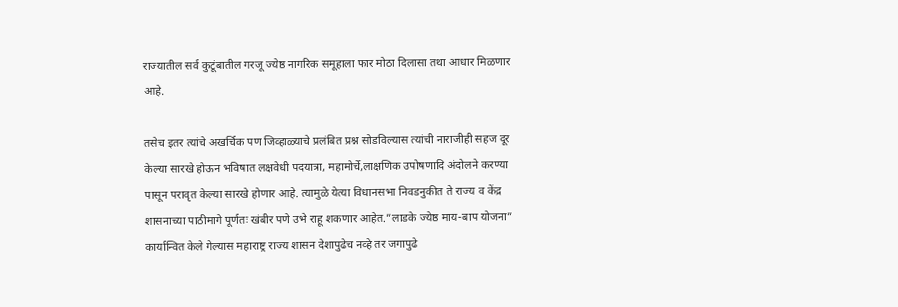राज्यातील सर्व कुटूंबातील गरजू ज्येष्ठ नागरिक समूहाला फार मोठा दिलासा तथा आधार मिळणार आहे.

तसेच इतर त्यांचे अखर्चिक पण जिव्हाळ्याचे प्रलंबित प्रश्न सोडविल्यास त्यांची नाराजीही सहज दूर केल्या सारखे होऊन भविषात लक्षवेधी पदयात्रा, महामोर्चे,लाक्षणिक उपोषणादि अंदोलने करण्या पासून परावृत केल्या सारखे होणार आहे. त्यामुळे येत्या विधानसभा निवडनुकीत ते राज्य व केंद्र शासनाच्या पाठीमागे पूर्णतः खंबीर पणे उभे राहू शकणार आहेत.”लाडके ज्येष्ठ माय-बाप योजना” कार्यान्वित केले गेल्यास महाराष्ट्र राज्य शासन देशापुढेच नव्हे तर जगापुढे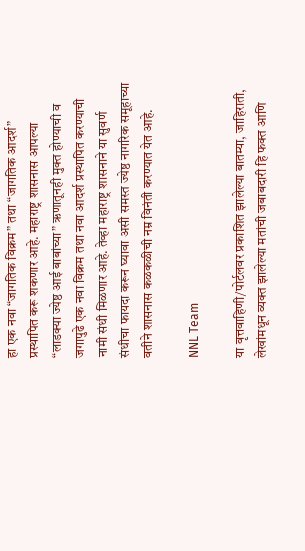हा एक नवा “जागतिक विक्रम” तथा “जागतिक आदर्श” प्रस्थापित करू शकणार आहे. महाराष्ट्र शासनास आपल्या “लाडक्या ज्येष्ठ आई बाबांच्या” ऋणातूनही मुक्त होण्याची व जगापुढे एक नवा विक्रम तथा नवा आदर्श प्रस्थापित करण्याची नामी संधी मिळणार आहे. तेव्हा महाराष्ट्र शासनाने या सुवर्ण संधीचा फायदा करून घ्यावा असी समस्त ज्येष्ठ नागरिक समूहाच्या वतीने शासनास कळकळीची नम्र विनंती करण्यात येत आहे.

NNL Team

या वृत्तवाहिणी/पोर्टलवर प्रकाशित झालेल्या बातम्या, जाहिराती, लेखांमधून व्यक्त झालेल्या मतांची जबाबदारी हि फक्त आणि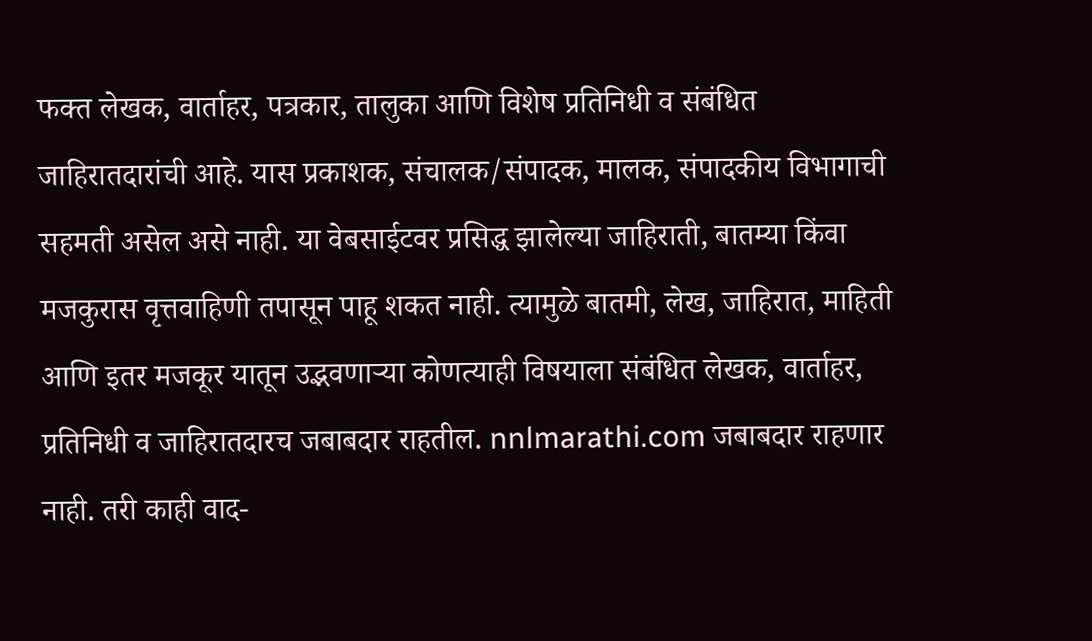फक्त लेखक, वार्ताहर, पत्रकार, तालुका आणि विशेष प्रतिनिधी व संबंधित जाहिरातदारांची आहे. यास प्रकाशक, संचालक/संपादक, मालक, संपादकीय विभागाची सहमती असेल असे नाही. या वेबसाईटवर प्रसिद्ध झालेल्या जाहिराती, बातम्या किंवा मजकुरास वृत्तवाहिणी तपासून पाहू शकत नाही. त्यामुळे बातमी, लेख, जाहिरात, माहिती आणि इतर मजकूर यातून उद्भवणाऱ्या कोणत्याही विषयाला संबंधित लेखक, वार्ताहर, प्रतिनिधी व जाहिरातदारच जबाबदार राहतील. nnlmarathi.com जबाबदार राहणार नाही. तरी काही वाद-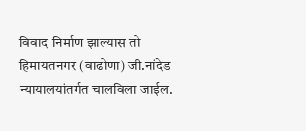विवाद निर्माण झाल्यास तो हिमायतनगर (वाढोणा) जी.नांदेड न्यायालयांतर्गत चालविला जाईल.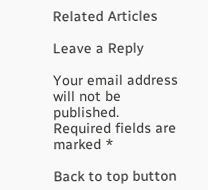Related Articles

Leave a Reply

Your email address will not be published. Required fields are marked *

Back to top button